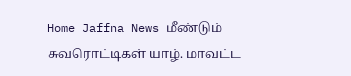Home Jaffna News மீண்டும் சுவரொட்டிகள் யாழ். மாவட்ட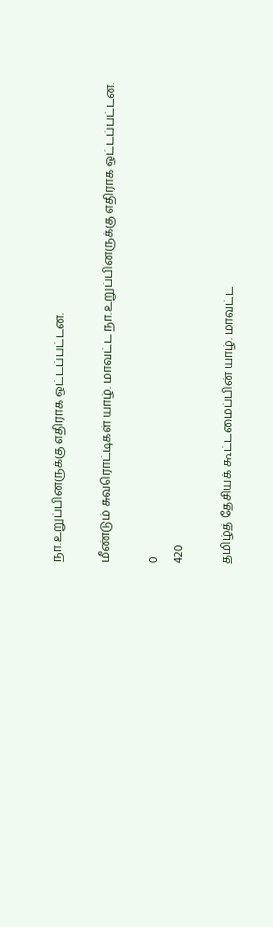நா.உறுப்பினருக்கு எதிராக ஒட்டப்பட்டன.

மீண்டும் சுவரொட்டிகள் யாழ். மாவட்ட நா.உறுப்பினருக்கு எதிராக ஒட்டப்பட்டன.

0
420

தமிழ்த் தேசியக் கூட்டமைப்பின் யாழ். மாவட்ட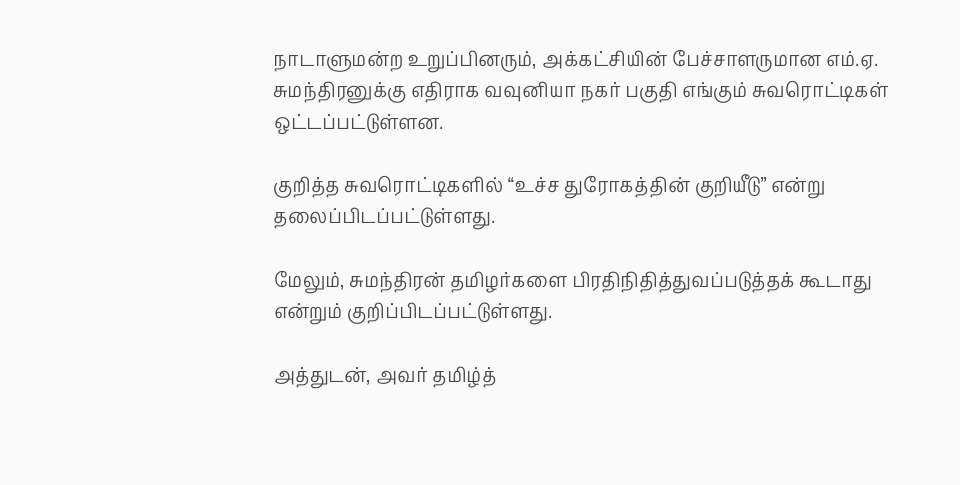நாடாளுமன்ற உறுப்பினரும், அக்கட்சியின் பேச்சாளருமான எம்.ஏ. சுமந்திரனுக்கு எதிராக வவுனியா நகர் பகுதி எங்கும் சுவரொட்டிகள் ஒட்டப்பட்டுள்ளன.

குறித்த சுவரொட்டிகளில் “உச்ச துரோகத்தின் குறியீடு” என்று தலைப்பிடப்பட்டுள்ளது.

மேலும், சுமந்திரன் தமிழர்களை பிரதிநிதித்துவப்படுத்தக் கூடாது என்றும் குறிப்பிடப்பட்டுள்ளது.

அத்துடன், அவர் தமிழ்த்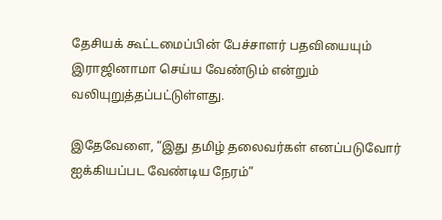தேசியக் கூட்டமைப்பின் பேச்சாளர் பதவியையும் இராஜினாமா செய்ய வேண்டும் என்றும் வலியுறுத்தப்பட்டுள்ளது.

இதேவேளை, “இது தமிழ் தலைவர்கள் எனப்படுவோர் ஐக்கியப்பட வேண்டிய நேரம்”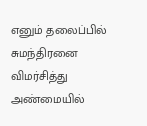எனும் தலைப்பில் சுமந்திரனை விமர்சித்து அண்மையில்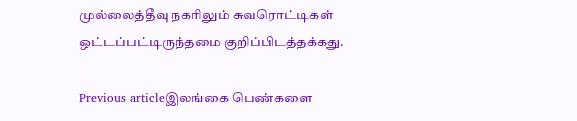முல்லைத்தீவு நகரிலும் சுவரொட்டிகள் ஒட்டப்பட்டிருந்தமை குறிப்பிடத்தக்கது.

Previous articleஇலங்கை பெண்களை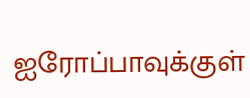ஐரோப்பாவுக்குள்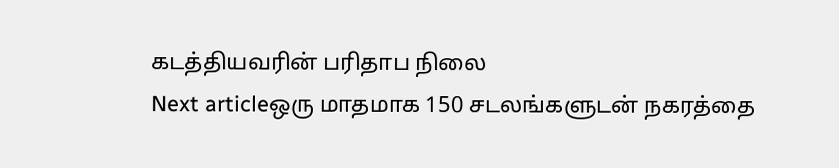கடத்தியவரின் பரிதாப நிலை
Next articleஒரு மாதமாக 150 சடலங்களுடன் நகரத்தை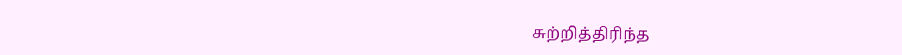சுற்றித்திரிந்த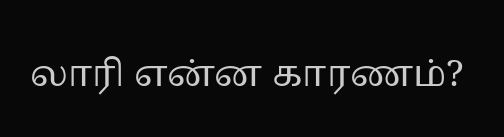லாரி என்ன காரணம்?